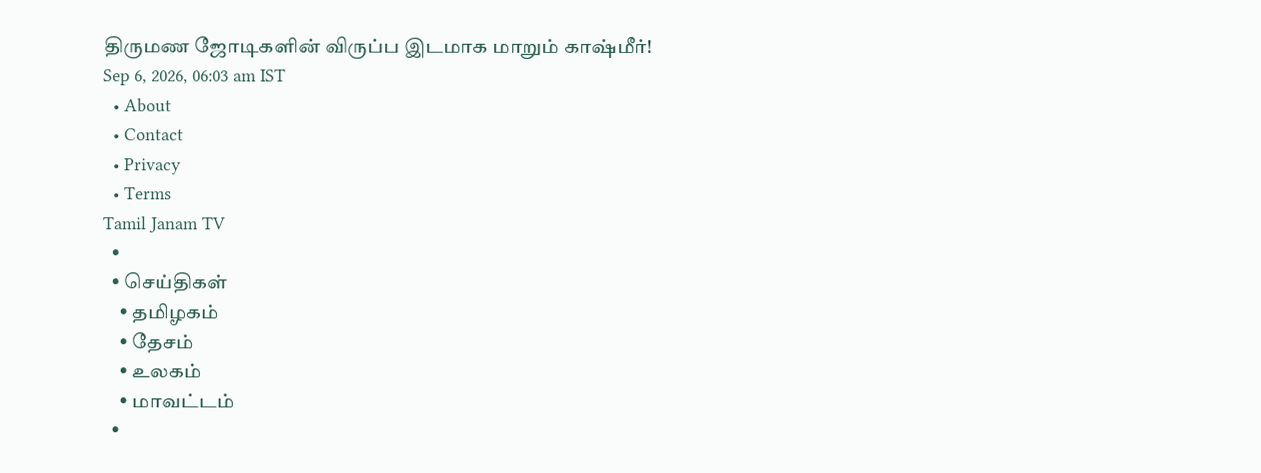திருமண ஜோடிகளின் விருப்ப இடமாக மாறும் காஷ்மீர்!
Sep 6, 2026, 06:03 am IST
  • About
  • Contact
  • Privacy
  • Terms
Tamil Janam TV
  •
  • செய்திகள்
    • தமிழகம்
    • தேசம்
    • உலகம்
    • மாவட்டம்
  •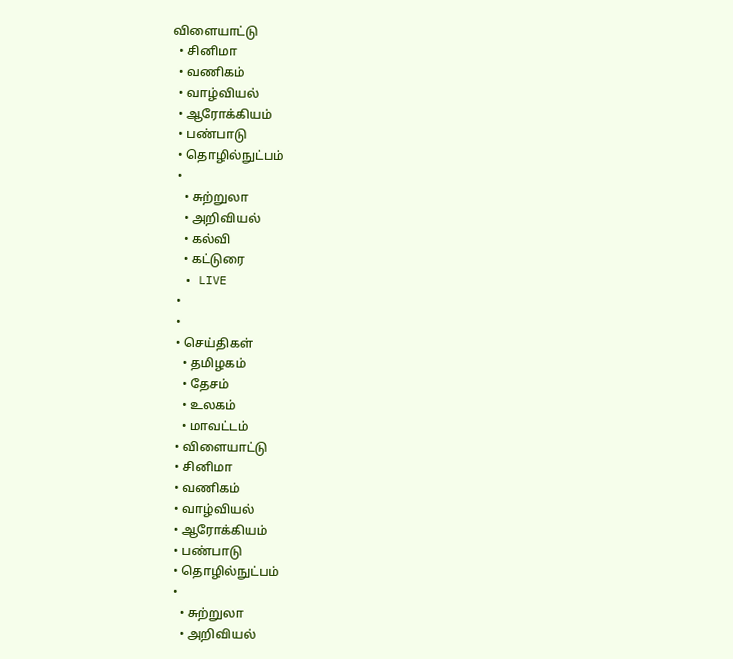விளையாட்டு
  • சினிமா
  • வணிகம்
  • வாழ்வியல்
  • ஆரோக்கியம்
  • பண்பாடு
  • தொழில்நுட்பம்
  •
    • சுற்றுலா
    • அறிவியல்
    • கல்வி
    • கட்டுரை
  • LIVE
  •
  •
  • செய்திகள்
    • தமிழகம்
    • தேசம்
    • உலகம்
    • மாவட்டம்
  • விளையாட்டு
  • சினிமா
  • வணிகம்
  • வாழ்வியல்
  • ஆரோக்கியம்
  • பண்பாடு
  • தொழில்நுட்பம்
  •
    • சுற்றுலா
    • அறிவியல்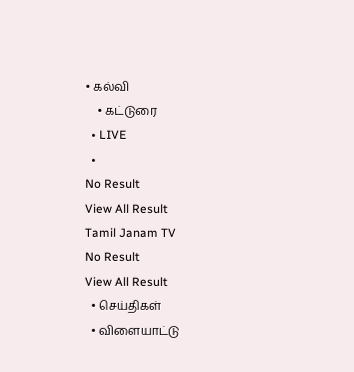• கல்வி
    • கட்டுரை
  • LIVE
  •
No Result
View All Result
Tamil Janam TV
No Result
View All Result
  • செய்திகள்
  • விளையாட்டு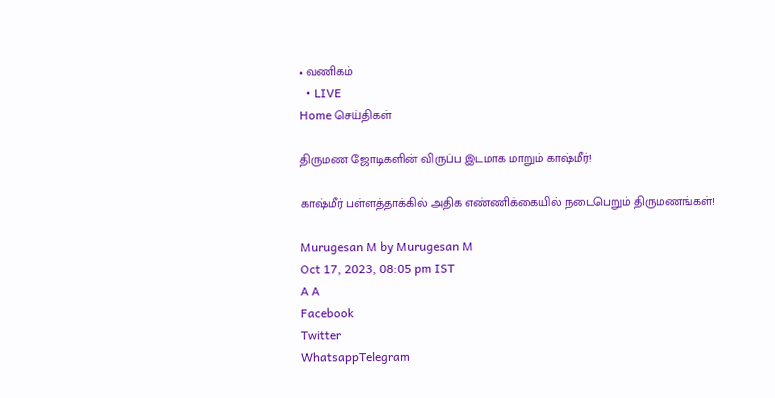• வணிகம்
  • LIVE
Home செய்திகள்

திருமண ஜோடிகளின் விருப்ப இடமாக மாறும் காஷ்மீர்!

காஷ்மீர் பள்ளத்தாக்கில் அதிக எண்ணிக்கையில் நடைபெறும் திருமணங்கள்!

Murugesan M by Murugesan M
Oct 17, 2023, 08:05 pm IST
A A
Facebook
Twitter
WhatsappTelegram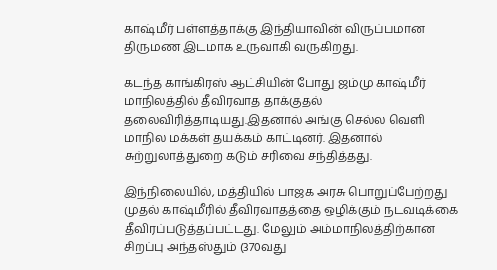காஷ்மீர் பள்ளத்தாக்கு இந்தியாவின் விருப்பமான திருமண இடமாக உருவாகி வருகிறது.

கடந்த காங்கிரஸ் ஆட்சியின் போது ஜம்மு காஷ்மீர் மாநிலத்தில் தீவிரவாத தாக்குதல் தலைவிரித்தாடியது.இதனால் அங்கு செல்ல வெளி மாநில மக்கள் தயக்கம் காட்டினர். இதனால் சுற்றுலாத்துறை கடும் சரிவை சந்தித்தது.

இந்நிலையில், மத்தியில் பாஜக அரசு பொறுப்பேற்றது முதல் காஷ்மீரில் தீவிரவாதத்தை ஒழிக்கும் நடவடிக்கை தீவிரப்படுத்தப்பட்டது. மேலும் அம்மாநிலத்திற்கான சிறப்பு அந்தஸ்தும் (370வது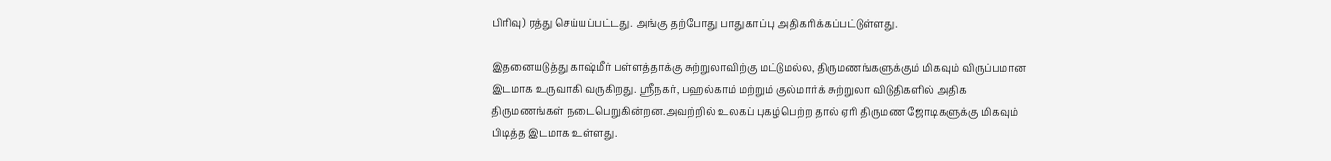பிரிவு) ரத்து செய்யப்பட்டது. அங்கு தற்போது பாதுகாப்பு அதிகரிக்கப்பட்டுள்ளது.

இதனையடுத்து காஷ்மீர் பள்ளத்தாக்கு சுற்றுலாவிற்கு மட்டுமல்ல, திருமணங்களுக்கும் மிகவும் விருப்பமான இடமாக உருவாகி வருகிறது. ஸ்ரீநகர், பஹல்காம் மற்றும் குல்மார்க் சுற்றுலா விடுதிகளில் அதிக திருமணங்கள் நடைபெறுகின்றன.அவற்றில் உலகப் புகழ்பெற்ற தால் ஏரி திருமண ஜோடிகளுக்கு மிகவும் பிடித்த இடமாக உள்ளது.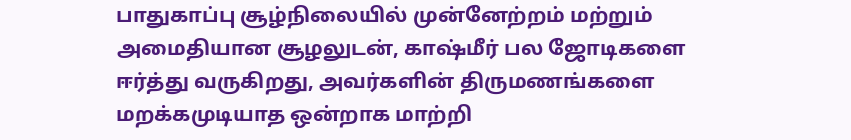பாதுகாப்பு சூழ்நிலையில் முன்னேற்றம் மற்றும் அமைதியான சூழலுடன், காஷ்மீர் பல ஜோடிகளை ஈர்த்து வருகிறது, அவர்களின் திருமணங்களை மறக்கமுடியாத ஒன்றாக மாற்றி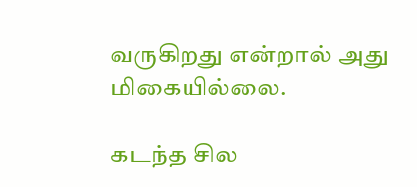வருகிறது என்றால் அது மிகையில்லை.

கடந்த சில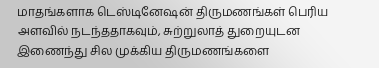மாதங்களாக டெஸ்டினேஷன் திருமணங்கள் பெரிய அளவில் நடந்ததாகவும், சுற்றுலாத் துறையுடன இணைந்து சில முக்கிய திருமணங்களை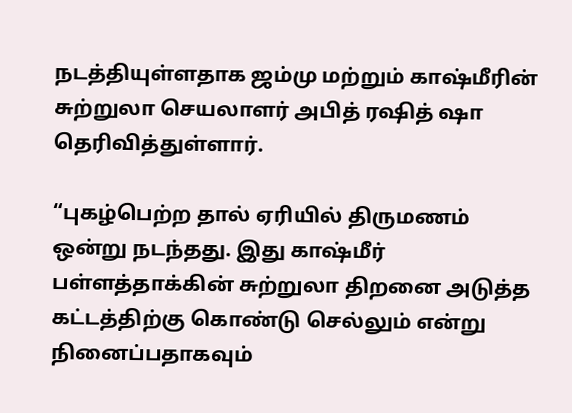நடத்தியுள்ளதாக ஜம்மு மற்றும் காஷ்மீரின் சுற்றுலா செயலாளர் அபித் ரஷித் ஷா தெரிவித்துள்ளார்.

“புகழ்பெற்ற தால் ஏரியில் திருமணம் ஒன்று நடந்தது. இது காஷ்மீர் பள்ளத்தாக்கின் சுற்றுலா திறனை அடுத்த கட்டத்திற்கு கொண்டு செல்லும் என்று நினைப்பதாகவும்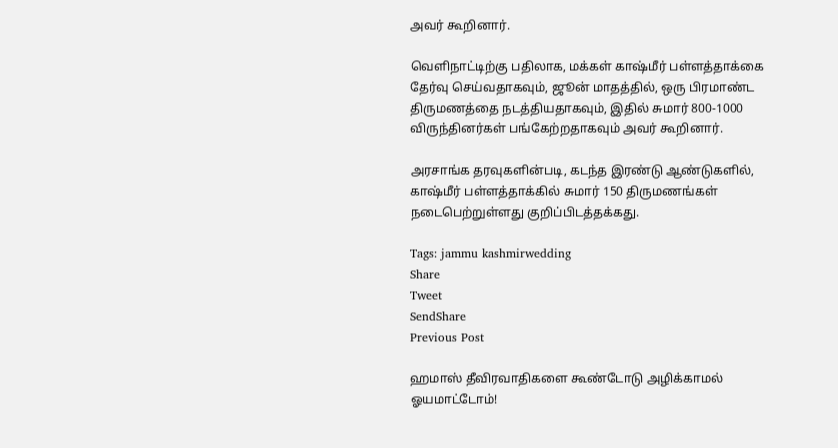அவர் கூறினார்.

வெளிநாட்டிற்கு பதிலாக, மக்கள் காஷ்மீர் பள்ளத்தாக்கை தேர்வு செய்வதாகவும், ஜூன் மாதத்தில், ஒரு பிரமாண்ட திருமணத்தை நடத்தியதாகவும், இதில் சுமார் 800-1000 விருந்தினர்கள் பங்கேற்றதாகவும் அவர் கூறினார்.

அரசாங்க தரவுகளின்படி, கடந்த இரண்டு ஆண்டுகளில், காஷ்மீர் பள்ளத்தாக்கில் சுமார் 150 திருமணங்கள் நடைபெற்றுள்ளது குறிப்பிடத்தக்கது.

Tags: jammu kashmirwedding
Share
Tweet
SendShare
Previous Post

ஹமாஸ் தீவிரவாதிகளை கூண்டோடு அழிக்காமல் ஓயமாட்டோம்!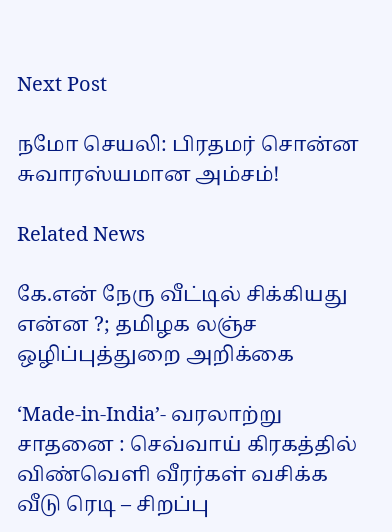Next Post

நமோ செயலி: பிரதமர் சொன்ன சுவாரஸ்யமான அம்சம்!

Related News

கே.என் நேரு வீட்டில் சிக்கியது என்ன ?; தமிழக லஞ்ச ஒழிப்புத்துறை அறிக்கை

‘Made-in-India’- வரலாற்று சாதனை : செவ்வாய் கிரகத்தில் விண்வெளி வீரர்கள் வசிக்க வீடு ரெடி – சிறப்பு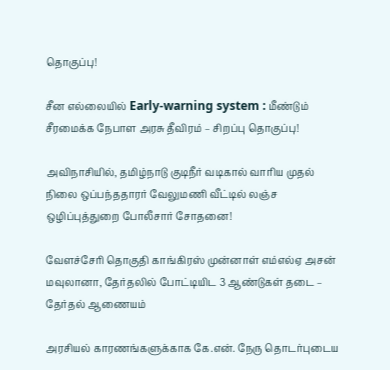தொகுப்பு!

சீன எல்லையில் Early-warning system : மீண்டும் சீரமைக்க நேபாள அரசு தீவிரம் – சிறப்பு தொகுப்பு!

அவிநாசியில், தமிழ்நாடு குடிநீர் வடிகால் வாரிய முதல் நிலை ஒப்பந்ததாரர் வேலுமணி வீட்டில் லஞ்ச ஒழிப்புத்துறை போலீசார் சோதனை!

வேளச்சேரி தொகுதி காங்கிரஸ் முன்னாள் எம்எல்ஏ அசன் மவுலானா, தேர்தலில் போட்டியிட 3 ஆண்டுகள் தடை – தேர்தல் ஆணையம்

அரசியல் காரணங்களுக்காக கே.என். நேரு தொடர்புடைய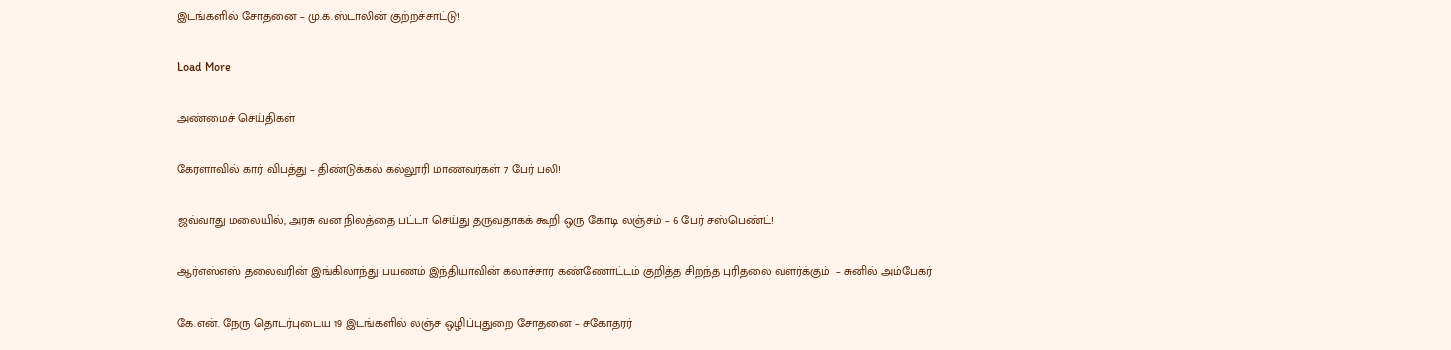இடங்களில் சோதனை – மு.க.ஸ்டாலின் குற்றச்சாட்டு!

Load More

அண்மைச் செய்திகள்

கேரளாவில் கார் விபத்து – திண்டுக்கல் கல்லூரி மாணவர்கள் 7 பேர் பலி!

ஜவ்வாது மலையில், அரசு வன நிலத்தை பட்டா செய்து தருவதாகக் கூறி ஒரு கோடி லஞ்சம் – 6 பேர் சஸ்பெண்ட்!

ஆர்எஸ்எஸ் தலைவரின் இங்கிலாந்து பயணம் இந்தியாவின் கலாச்சார கண்ணோட்டம் குறித்த சிறந்த புரிதலை வளர்க்கும்  – சுனில் அம்பேகர்

கே.என். நேரு தொடர்புடைய 19 இடங்களில் லஞ்ச ஒழிப்புதுறை சோதனை – சகோதரர்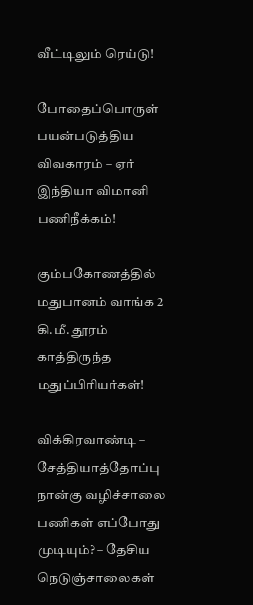வீட்டிலும் ரெய்டு!

போதைப்பொருள் பயன்படுத்திய விவகாரம் – ஏர் இந்தியா விமானி பணிநீக்கம்!

கும்பகோணத்தில் மதுபானம் வாங்க 2 கி.மீ. தூரம் காத்திருந்த மதுப்பிரியர்கள்!

விக்கிரவாண்டி – சேத்தியாத்தோப்பு நான்கு வழிச்சாலை பணிகள் எப்போது முடியும்? – தேசிய நெடுஞ்சாலைகள்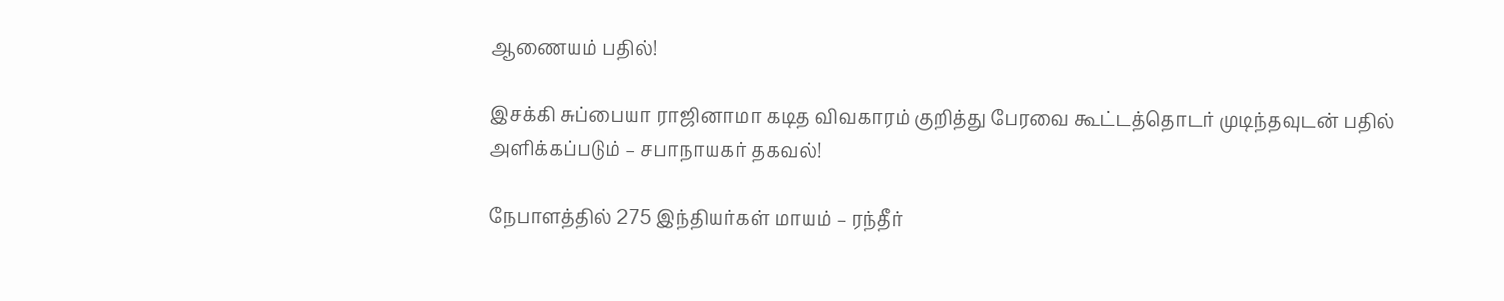ஆணையம் பதில்!

இசக்கி சுப்பையா ராஜினாமா கடித விவகாரம் குறித்து பேரவை கூட்டத்தொடர் முடிந்தவுடன் பதில் அளிக்கப்படும் – சபாநாயகர் தகவல்!

நேபாளத்தில் 275 இந்தியர்கள் மாயம் – ரந்தீர்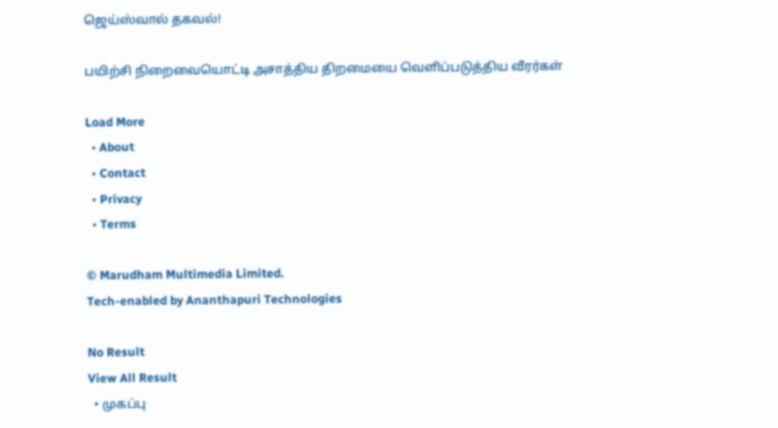ஜெய்ஸ்வால் தகவல்!

பயிற்சி நிறைவையொட்டி அசாத்திய திறமையை வெளிப்படுத்திய வீரர்கள்

Load More
  • About
  • Contact
  • Privacy
  • Terms

© Marudham Multimedia Limited.
Tech-enabled by Ananthapuri Technologies

No Result
View All Result
  • முகப்பு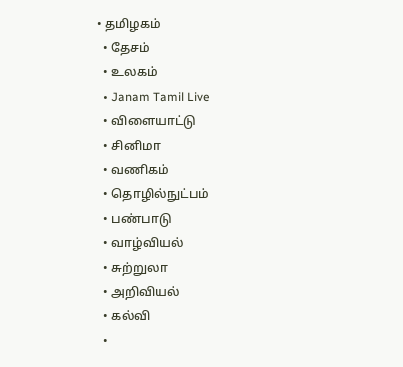• தமிழகம்
  • தேசம்
  • உலகம்
  • Janam Tamil Live
  • விளையாட்டு
  • சினிமா
  • வணிகம்
  • தொழில்நுட்பம்
  • பண்பாடு
  • வாழ்வியல்
  • சுற்றுலா
  • அறிவியல்
  • கல்வி
  •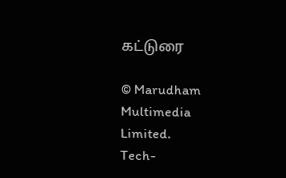கட்டுரை

© Marudham Multimedia Limited.
Tech-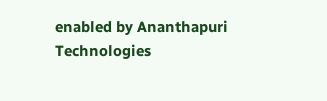enabled by Ananthapuri Technologies